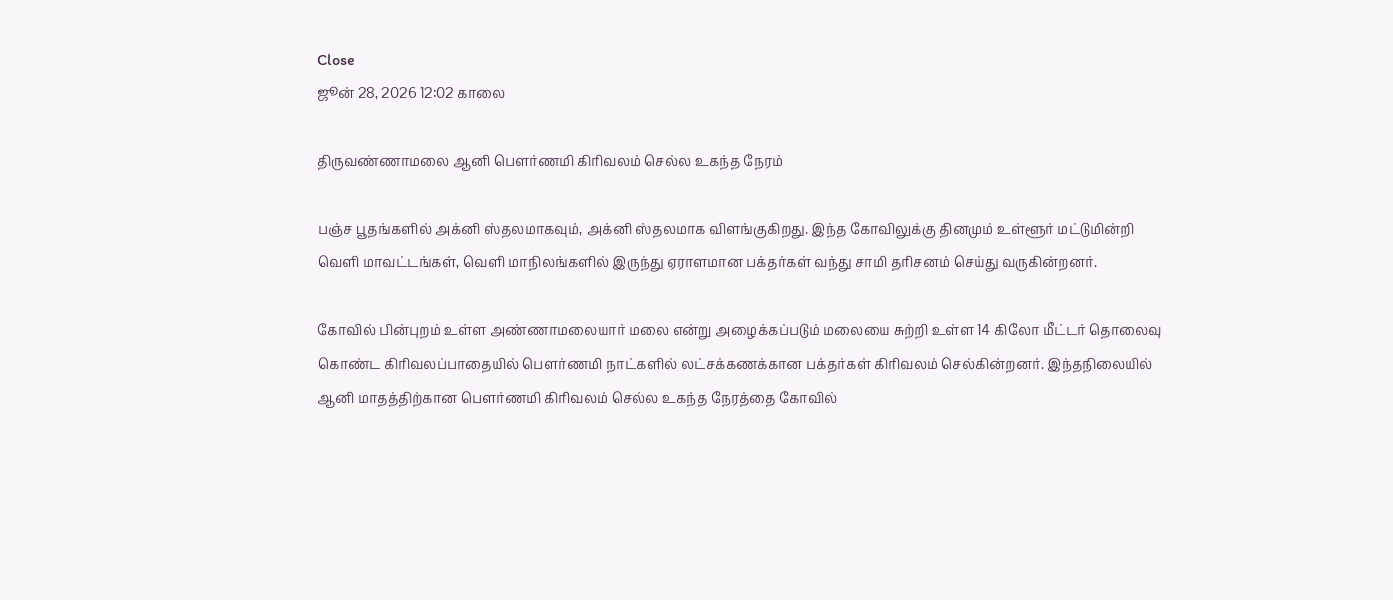Close
ஜூன் 28, 2026 12:02 காலை

திருவண்ணாமலை ஆனி பௌர்ணமி கிரிவலம் செல்ல உகந்த நேரம்

பஞ்ச பூதங்களில் அக்னி ஸ்தலமாகவும், அக்னி ஸ்தலமாக விளங்குகிறது. இந்த கோவிலுக்கு தினமும் உள்ளூர் மட்டுமின்றி வெளி மாவட்டங்கள், வெளி மாநிலங்களில் இருந்து ஏராளமான பக்தர்கள் வந்து சாமி தாிசனம் செய்து வருகின்றனர்.

கோவில் பின்புறம் உள்ள அண்ணாமலையார் மலை என்று அழைக்கப்படும் மலையை சுற்றி உள்ள 14 கிலோ மீட்டர் தொலைவு கொண்ட கிரிவலப்பாதையில் பௌர்ணமி நாட்களில் லட்சக்கணக்கான பக்தர்கள் கிரிவலம் செல்கின்றனர். இந்தநிலையில் ஆனி மாதத்திற்கான பௌர்ணமி கிரிவலம் செல்ல உகந்த நேரத்தை கோவில்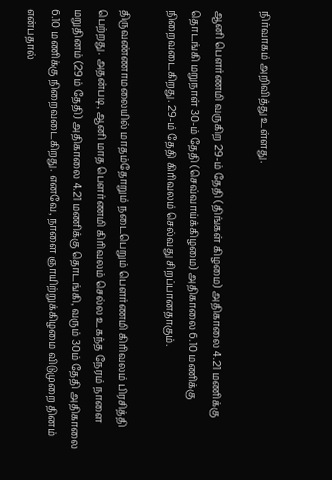நிர்வாகம் அறிவித்து உள்ளது.

ஆனி பௌர்ணமி வருகிற 29-ம் தேதி (திங்கள் கிழமை) அதிகாலை 4.21 மணிக்கு தொடங்கி மறுநாள் 30-ம் தேதி (செவ்வாய்க்கிழமை) அதிகாலை 6.10 மணிக்கு நிறைவடைகிறது. 29-ம் தேதி கிரிவலம் செல்வது சிறப்பானதாகும்.

திருவண்ணாமலையில் மாதம்தோறும் நடைபெறும் பௌர்ணமி கிரிவலம் பிரசித்தி பெற்றது. அதன்படி, ஆனி மாத பௌர்ணமி கிரிவலம் செல்ல உகந்த நேரம் நாளை மறுதினம் (29ம் தேதி) அதிகாலை 4.21 மணிக்கு தொடங்கி, வரும் 30ம் தேதி அதிகாலை 6.10 மணிக்கு நிறைவடைகிறது. எனவே, நாளை ஞாயிற்றுக்கிழமை விடுமுறை தினம் என்பதால்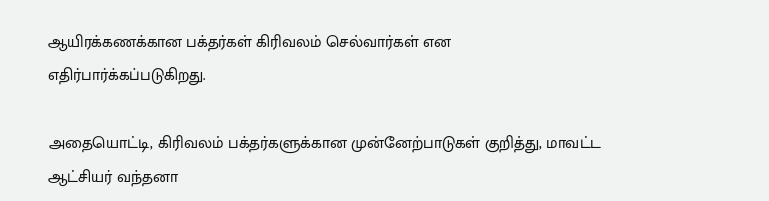ஆயிரக்கணக்கான பக்தர்கள் கிரிவலம் செல்வார்கள் என எதிர்பார்க்கப்படுகிறது.

அதையொட்டி, கிரிவலம் பக்தர்களுக்கான முன்னேற்பாடுகள் குறித்து, மாவட்ட ஆட்சியர் வந்தனா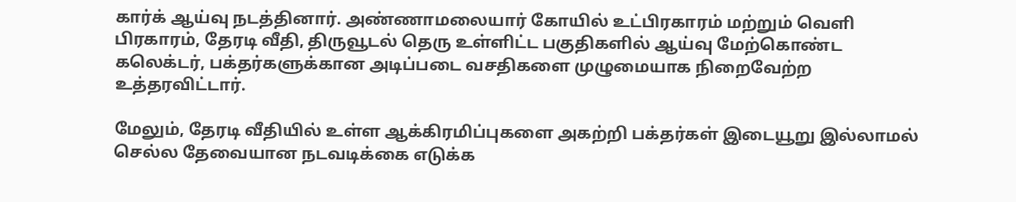கார்க் ஆய்வு நடத்தினார். அண்ணாமலையார் கோயில் உட்பிரகாரம் மற்றும் வெளி பிரகாரம், தேரடி வீதி, திருவூடல் தெரு உள்ளிட்ட பகுதிகளில் ஆய்வு மேற்கொண்ட கலெக்டர், பக்தர்களுக்கான அடிப்படை வசதிகளை முழுமையாக நிறைவேற்ற உத்தரவிட்டார்.

மேலும், தேரடி வீதியில் உள்ள ஆக்கிரமிப்புகளை அகற்றி பக்தர்கள் இடையூறு இல்லாமல் செல்ல தேவையான நடவடிக்கை எடுக்க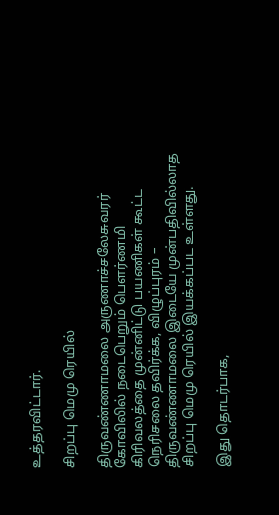உத்தரவிட்டார்.

சிறப்பு மெமு ரெயில்

திருவண்ணாமலை அருணாச்சலேசுவரர் கோவிலில் நடைபெறும் பௌர்ணமி கிரிவலத்தை முன்னிட்டு பயணிகள் கூட்ட நெரிசலை தவிர்க்க, விழுப்புரம் – திருவண்ணாமலை இடையே முன்பதிவில்லாத சிறப்பு மெமு ரெயில் இயக்கப்பட உள்ளது.

இது தொடர்பாக,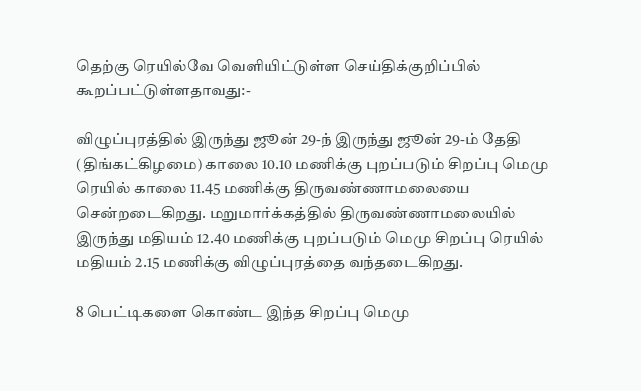தெற்கு ரெயில்வே வெளியிட்டுள்ள செய்திக்குறிப்பில் கூறப்பட்டுள்ளதாவது:-

விழுப்புரத்தில் இருந்து ஜூன் 29-ந் இருந்து ஜூன் 29-ம் தேதி (திங்கட்கிழமை) காலை 10.10 மணிக்கு புறப்படும் சிறப்பு மெமு ரெயில் காலை 11.45 மணிக்கு திருவண்ணாமலையை சென்றடைகிறது. மறுமார்க்கத்தில் திருவண்ணாமலையில் இருந்து மதியம் 12.40 மணிக்கு புறப்படும் மெமு சிறப்பு ரெயில் மதியம் 2.15 மணிக்கு விழுப்புரத்தை வந்தடைகிறது.

8 பெட்டிகளை கொண்ட இந்த சிறப்பு மெமு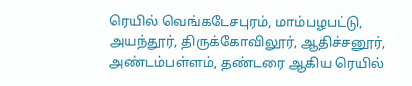ரெயில் வெங்கடேசபுரம், மாம்பழபட்டு, அயந்தூர், திருக்கோவிலூர், ஆதிச்சனூர், அண்டம்பள்ளம், தண்டரை ஆகிய ரெயில்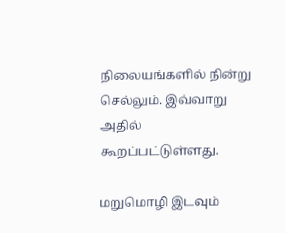நிலையங்களில் நின்று செல்லும். இவ்வாறு அதில் கூறப்பட்டுள்ளது.

மறுமொழி இடவும்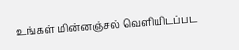உங்கள் மின்னஞ்சல் வெளியிடப்பட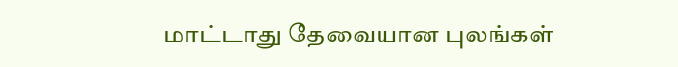மாட்டாது தேவையான புலங்கள்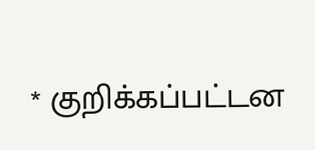* குறிக்கப்பட்டன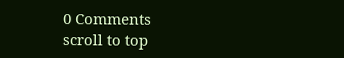0 Comments
scroll to top